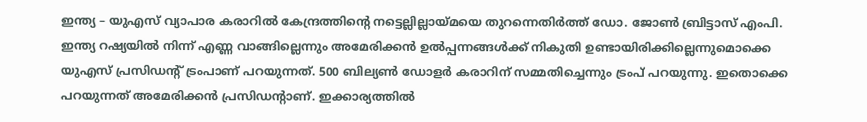ഇന്ത്യ – യുഎസ് വ്യാപാര കരാറിൽ കേന്ദ്രത്തിന്‍റെ നട്ടെല്ലില്ലായ്മയെ തുറന്നെതിർത്ത് ഡോ. ജോൺ ബ്രിട്ടാസ് എംപി. ഇന്ത്യ റഷ്യയിൽ നിന്ന് എണ്ണ വാങ്ങില്ലെന്നും അമേരിക്കൻ ഉൽപ്പന്നങ്ങൾക്ക് നികുതി ഉണ്ടായിരിക്കില്ലെന്നുമൊക്കെ യുഎസ് പ്രസിഡന്‍റ് ട്രംപാണ് പറയുന്നത്. 500 ബില്യൺ ഡോളർ കരാറിന് സമ്മതിച്ചെന്നും ട്രംപ് പറയുന്നു. ഇതൊക്കെ പറയുന്നത് അമേരിക്കൻ പ്രസിഡന്‍റാണ്. ഇക്കാര്യത്തിൽ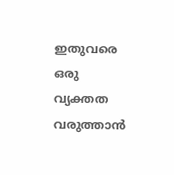ഇതുവരെ ഒരു വ്യക്തത വരുത്താൻ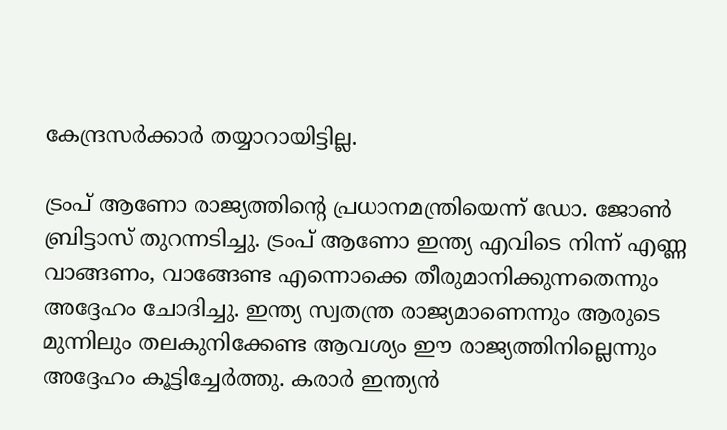കേന്ദ്രസർക്കാർ തയ്യാറായിട്ടില്ല.

ട്രംപ് ആണോ രാജ്യത്തിന്‍റെ പ്രധാനമന്ത്രിയെന്ന് ഡോ. ജോൺ ബ്രിട്ടാസ് തുറന്നടിച്ചു. ട്രംപ് ആണോ ഇന്ത്യ എവിടെ നിന്ന് എണ്ണ വാങ്ങണം, വാങ്ങേണ്ട എന്നൊക്കെ തീരുമാനിക്കുന്നതെന്നും അദ്ദേഹം ചോദിച്ചു. ഇന്ത്യ സ്വതന്ത്ര രാജ്യമാണെന്നും ആരുടെ മുന്നിലും തലകുനിക്കേണ്ട ആവശ്യം ഈ രാജ്യത്തിനില്ലെന്നും അദ്ദേഹം കൂട്ടിച്ചേർത്തു. കരാർ ഇന്ത്യൻ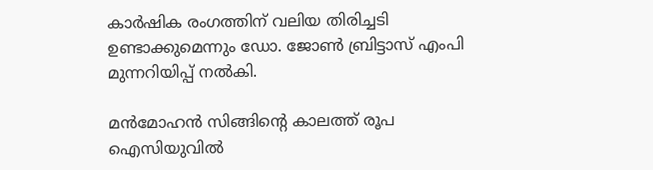കാർഷിക രംഗത്തിന് വലിയ തിരിച്ചടി ഉണ്ടാക്കുമെന്നും ഡോ. ജോൺ ബ്രിട്ടാസ് എംപി മുന്നറിയിപ്പ് നൽകി.

മൻമോഹൻ സിങ്ങിന്‍റെ കാലത്ത് രൂപ ഐസിയുവിൽ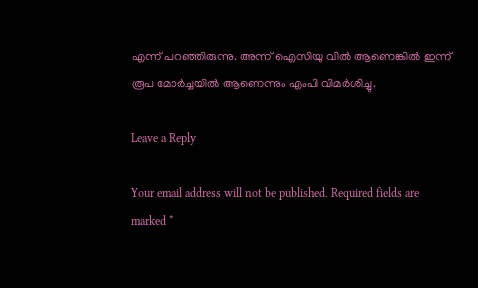എന്ന് പറഞ്ഞിരുന്നു. അന്ന് ഐസിയു വിൽ ആണെങ്കിൽ ഇന്ന് രൂപ മോർച്ചയിൽ ആണെന്നും എംപി വിമർശിച്ചു.

Leave a Reply

Your email address will not be published. Required fields are marked *